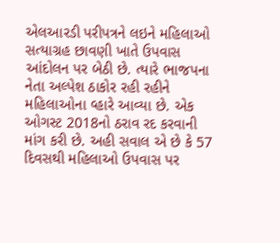એલઆરડી પરીપત્રને લઇને મહિલાઓ સત્યાગ્રહ છાવણી ખાતે ઉપવાસ આંદોલન પર બેઠી છે. ત્યારે ભાજપના નેતા અલ્પેશ ઠાકોર રહી રહીને મહિલાઓના વ્હારે આવ્યા છે. એક ઓગસ્ટ 2018નો ઠરાવ રદ કરવાની માંગ કરી છે. અહી સવાલ એ છે કે 57 દિવસથી મહિલાઓ ઉપવાસ પર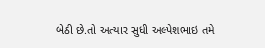બેઠી છે.તો અત્યાર સુધી અલ્પેશભાઇ તમે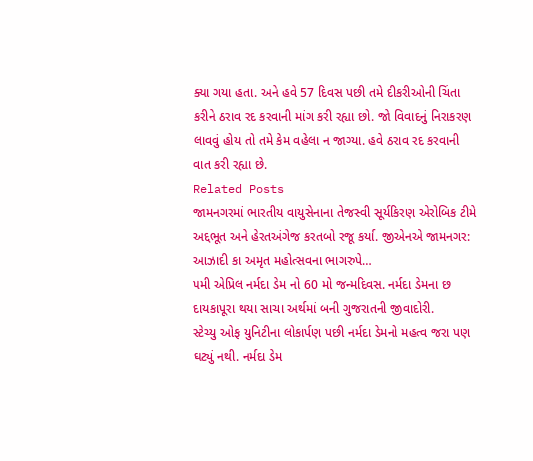ક્યા ગયા હતા. અને હવે 57 દિવસ પછી તમે દીકરીઓની ચિંતા કરીને ઠરાવ રદ કરવાની માંગ કરી રહ્યા છો. જો વિવાદનું નિરાકરણ લાવવું હોય તો તમે કેમ વહેલા ન જાગ્યા. હવે ઠરાવ રદ કરવાની વાત કરી રહ્યા છે.
Related Posts
જામનગરમાં ભારતીય વાયુસેનાના તેજસ્વી સૂર્યકિરણ એરોબિક ટીમે અદ્દભૂત અને હેરતઅંગેજ કરતબો રજૂ કર્યા. જીએનએ જામનગર: આઝાદી કા અમૃત મહોત્સવના ભાગરુપે…
૫મી એપ્રિલ નર્મદા ડેમ નો 60 મો જન્મદિવસ. નર્મદા ડેમના છ દાયકાપૂરા થયા સાચા અર્થમાં બની ગુજરાતની જીવાદોરી.
સ્ટેચ્યુ ઓફ યુનિટીના લોકાર્પણ પછી નર્મદા ડેમનો મહત્વ જરા પણ ઘટ્યું નથી. નર્મદા ડેમ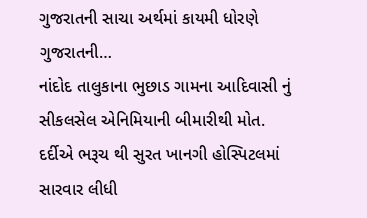ગુજરાતની સાચા અર્થમાં કાયમી ધોરણે ગુજરાતની…
નાંદોદ તાલુકાના ભુછાડ ગામના આદિવાસી નું સીકલસેલ એનિમિયાની બીમારીથી મોત.
દર્દીએ ભરૂચ થી સુરત ખાનગી હોસ્પિટલમાં સારવાર લીધી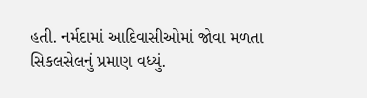હતી. નર્મદામાં આદિવાસીઓમાં જોવા મળતા સિકલસેલનું પ્રમાણ વધ્યું.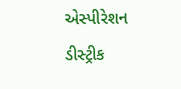એસ્પીરેશન ડીસ્ટ્રીક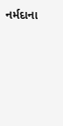નર્મદાના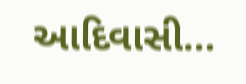આદિવાસી…